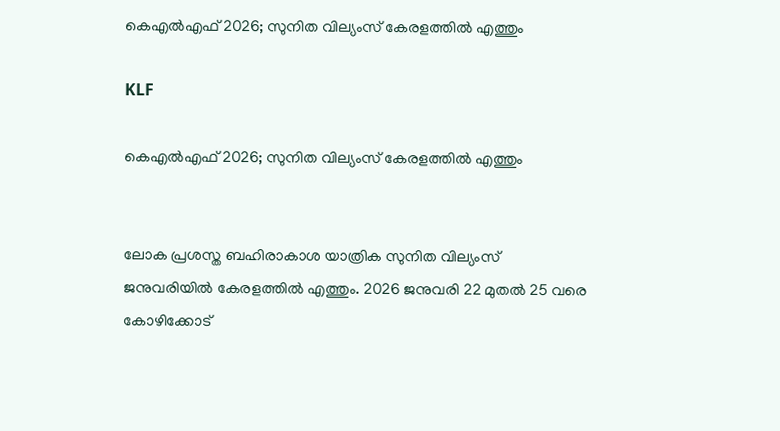കെഎല്‍എഫ് 2026; സുനിത വില്യംസ് കേരളത്തില്‍ എത്തും

KLF

കെഎല്‍എഫ് 2026; സുനിത വില്യംസ് കേരളത്തില്‍ എത്തും


ലോക പ്രശസ്ത ബഹിരാകാശ യാത്രിക സുനിത വില്യംസ് ജനുവരിയില്‍ കേരളത്തില്‍ എത്തും. 2026 ജനുവരി 22 മുതൽ 25 വരെ കോഴിക്കോട്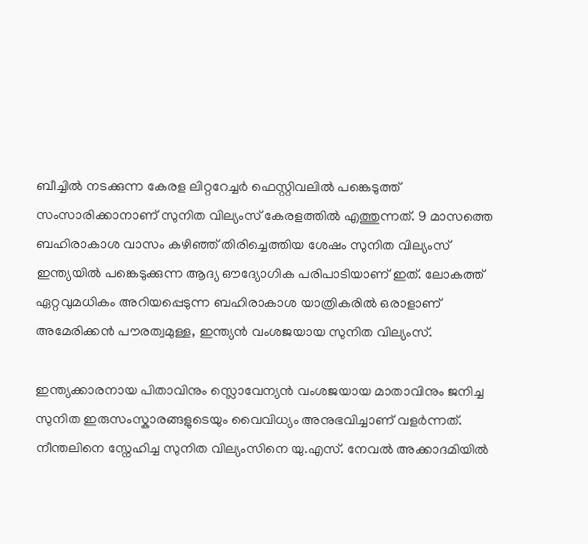ബീച്ചിൽ നടക്കുന്ന കേരള ലിറ്ററേച്ചർ ഫെസ്റ്റിവലില്‍ പങ്കെടുത്ത് സംസാരിക്കാനാണ് സുനിത വില്യംസ് കേരളത്തില്‍ എത്തുന്നത്. 9 മാസത്തെ ബഹിരാകാശ വാസം കഴിഞ്ഞ് തിരിച്ചെത്തിയ ശേഷം സുനിത വില്യംസ് ഇന്ത്യയില്‍ പങ്കെടുക്കുന്ന ആദ്യ ഔദ്യോഗിക പരിപാടിയാണ് ഇത്. ലോകത്ത് ഏറ്റവുമധികം അറിയപ്പെടുന്ന ബഹിരാകാശ യാത്രികരിൽ ഒരാളാണ് അമേരിക്കന്‍ പൗരത്വമുള്ള, ഇന്ത്യന്‍ വംശജയായ സുനിത വില്യംസ്.

ഇന്ത്യക്കാരനായ പിതാവിനും സ്ലൊവേന്യൻ വംശജയായ മാതാവിനും ജനിച്ച സുനിത ഇരുസംസ്കാരങ്ങളുടെയും വൈവിധ്യം അനുഭവിച്ചാണ് വളർന്നത്. നീന്തലിനെ സ്നേഹിച്ച സുനിത വില്യംസിനെ യു.എസ്. നേവൽ അക്കാദമിയിൽ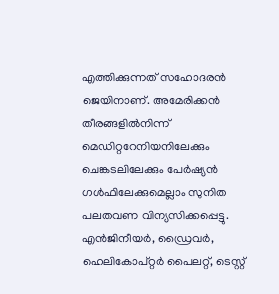എത്തിക്കുന്നത് സഹോദരൻ ജെയിനാണ്. അമേരിക്കൻ തീരങ്ങളിൽനിന്ന് മെഡിറ്ററേനിയനിലേക്കും ചെങ്കടലിലേക്കും പേർഷ്യൻ ഗൾഫിലേക്കുമെല്ലാം സുനിത പലതവണ വിന്യസിക്കപ്പെട്ടു. എൻജിനീയർ, ഡ്രൈവർ, ഹെലികോപ്റ്റർ പൈലറ്റ്, ടെസ്റ്റ്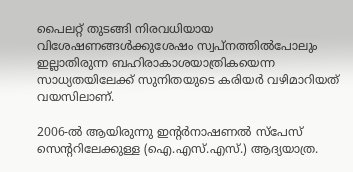പൈലറ്റ് തുടങ്ങി നിരവധിയായ വിശേഷണങ്ങൾക്കുശേഷം സ്വപ്നത്തിൽപോലും ഇല്ലാതിരുന്ന ബഹിരാകാശയാത്രികയെന്ന സാധ്യതയിലേക്ക് സുനിതയുടെ കരിയർ വഴിമാറിയത് വയസിലാണ്.

2006-ൽ ആയിരുന്നു ഇന്റർനാഷണൽ സ്പേസ് സെന്ററിലേക്കുള്ള (ഐ.എസ്.എസ്.) ആദ്യയാത്ര.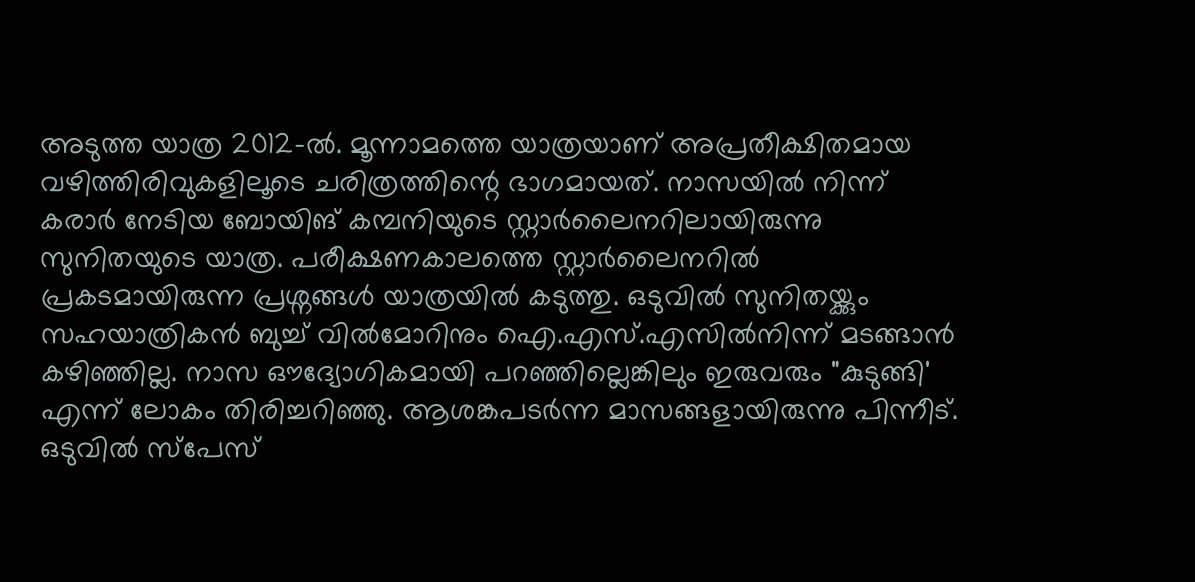അടുത്ത യാത്ര 2012-ൽ. മൂന്നാമത്തെ യാത്രയാണ് അപ്രതീക്ഷിതമായ വഴിത്തിരിവുകളിലൂടെ ചരിത്രത്തിന്റെ ഭാഗമായത്. നാസയിൽ നിന്ന് കരാർ നേടിയ ബോയിങ് കമ്പനിയുടെ സ്റ്റാർലൈനറിലായിരുന്നു സുനിതയുടെ യാത്ര. പരീക്ഷണകാലത്തെ സ്റ്റാർലൈനറിൽ പ്രകടമായിരുന്ന പ്രശ്നങ്ങൾ യാത്രയിൽ കടുത്തു. ഒടുവിൽ സുനിതയ്ക്കും സഹയാത്രികൻ ബുച്ച് വിൽമോറിനും ഐ.എസ്.എസിൽനിന്ന് മടങ്ങാൻ കഴിഞ്ഞില്ല. നാസ ഔദ്യോഗികമായി പറഞ്ഞില്ലെങ്കിലും ഇരുവരും "കുടുങ്ങി' എന്ന് ലോകം തിരിച്ചറിഞ്ഞു. ആശങ്കപടർന്ന മാസങ്ങളായിരുന്നു പിന്നീട്. ഒടുവിൽ സ്പേസ്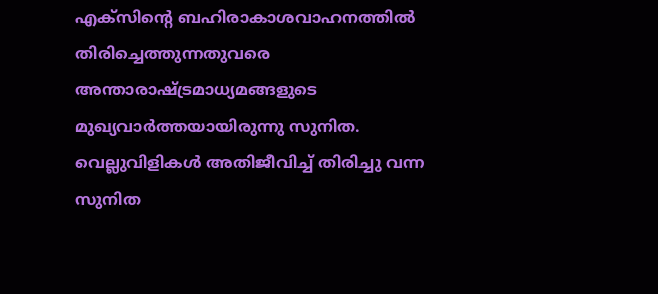എക്സിന്റെ ബഹിരാകാശവാഹനത്തിൽ തിരിച്ചെത്തുന്നതുവരെ അന്താരാഷ്ട്രമാധ്യമങ്ങളുടെ മുഖ്യവാർത്തയായിരുന്നു സുനിത. വെല്ലുവിളികൾ അതിജീവിച്ച് തിരിച്ചു വന്ന സുനിത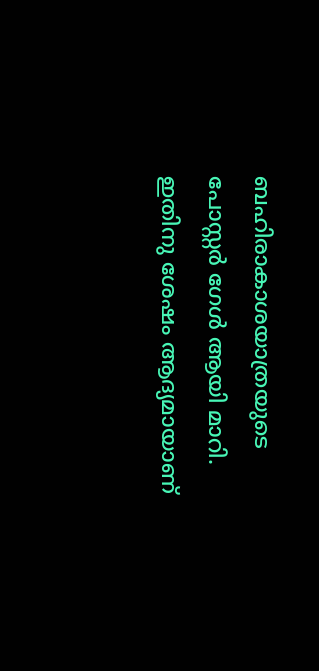ബഹിരാകാശയാത്രയുടെ പോസ്റ്റർ ഗേൾ ആയി മാറി. ഇതിനു ശേഷം ആദ്യമായാണ്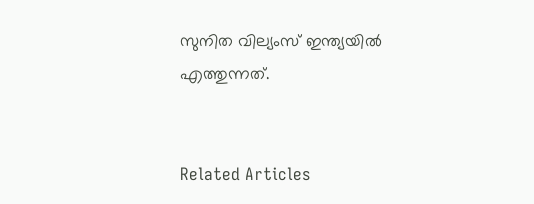സുനിത വില്യംസ് ഇന്ത്യയില്‍ എത്തുന്നത്.


Related Articles